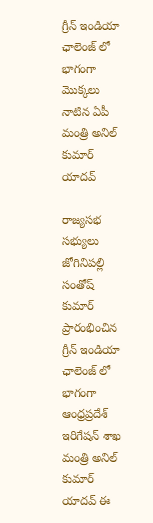గ్రీన్ ఇండియా ఛాలెంజ్ లో భాగంగా మొక్కలు నాటిన ఏపీ మంత్రి అనిల్‌ కుమార్‌ యాదవ్

రాజ్యసభ సభ్యులు జోగినిపల్లి సంతోష్ కుమార్ ప్రారంభించిన గ్రీన్ ఇండియా ఛాలెంజ్ లో భాగంగా ఆంధ్రప్రదేశ్ ఇరిగేషన్ శాఖ మంత్రి అనిల్ కుమార్ యాదవ్ ఈ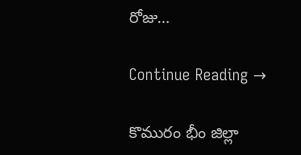రోజు…

Continue Reading →

కొమురం భీం జిల్లా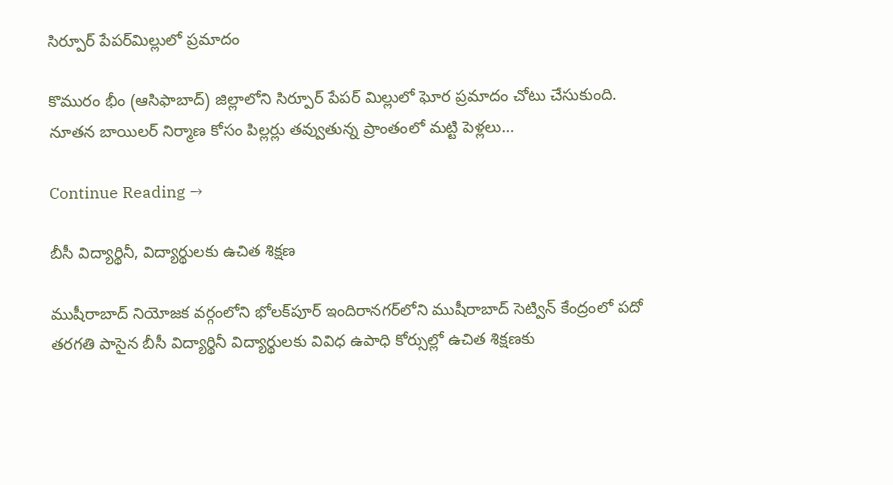సిర్పూర్‌ పేపర్‌మిల్లులో ప్రమాదం

కొమురం భీం (ఆసిఫాబాద్) జిల్లాలోని సిర్పూర్‌ పేపర్‌ మిల్లులో ఘోర ప్రమాదం చోటు చేసుకుంది. నూతన బాయిలర్‌ నిర్మాణ కోసం పిల్లర్లు తవ్వుతున్న ప్రాంతంలో మట్టి పెళ్లలు…

Continue Reading →

బీసీ విద్యార్థినీ, విద్యార్థులకు ఉచిత శిక్షణ

ముషీరాబాద్‌ నియోజక వర్గంలోని భోలక్‌పూర్‌ ఇందిరానగర్‌లోని ముషీరాబాద్‌ సెట్విన్‌ కేంద్రంలో పదో తరగతి పాసైన బీసీ విద్యార్థినీ విద్యార్థులకు వివిధ ఉపాధి కోర్సుల్లో ఉచిత శిక్షణకు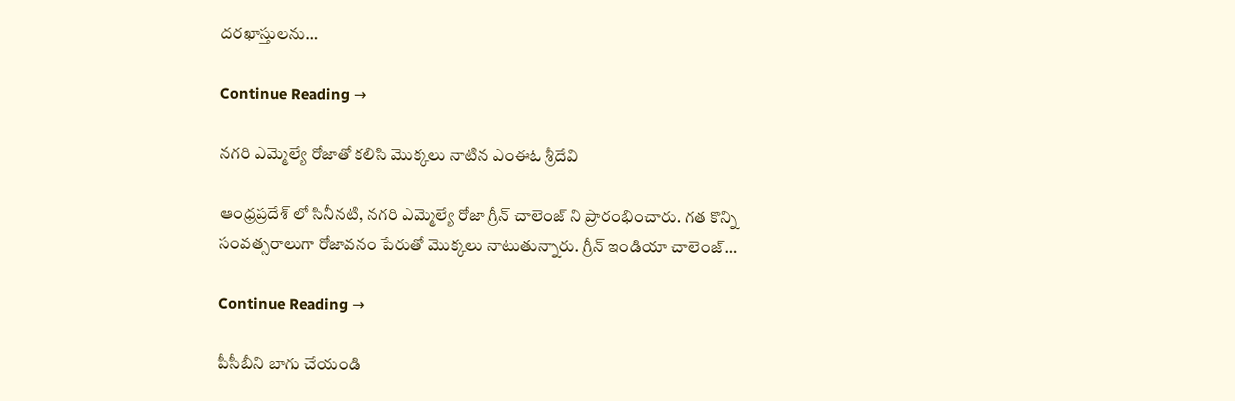దరఖాస్తులను…

Continue Reading →

నగరి ఎమ్మెల్యే రోజాతో కలిసి మొక్కలు నాటిన ఎంఈఓ శ్రీదేవి

ఆంధ్రప్రదేశ్ లో సినీనటి, నగరి ఎమ్మెల్యే రోజా గ్రీన్ చాలెంజ్ ని ప్రారంభించారు. గత కొన్ని సంవత్సరాలుగా రోజావనం పేరుతో మొక్కలు నాటుతున్నారు. గ్రీన్ ఇండియా చాలెంజ్…

Continue Reading →

పీసీబీని బాగు చేయండి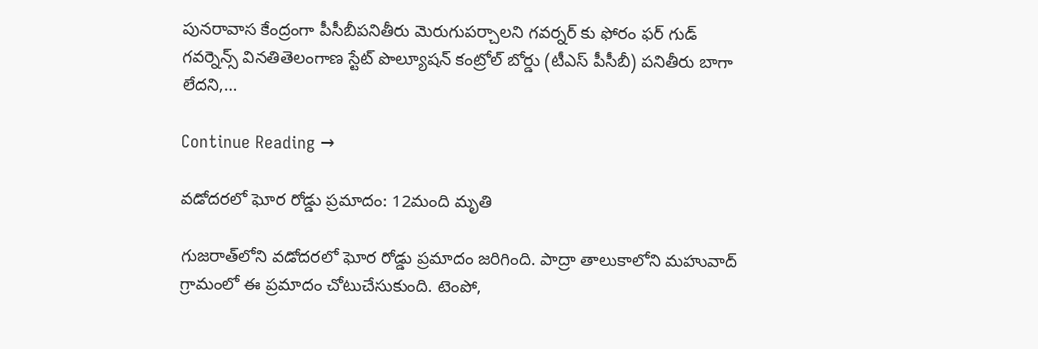పునరావాస కేంద్రంగా పీసీబీపనితీరు మెరుగుపర్చాలని గవర్నర్ కు ఫోరం ఫర్ గుడ్ గవర్నెన్స్ వినతితెలంగాణ స్టేట్ పొల్యూషన్ కంట్రోల్ బోర్డు (టీఎస్ పీసీబీ) పనితీరు బాగా లేదని,…

Continue Reading →

వడోదరలో ఘోర రోడ్డు ప్రమాదం: 12మంది మృతి

గుజరాత్‌లోని వడోదరలో ఘోర రోడ్డు ప్రమాదం జరిగింది. పాద్రా తాలుకాలోని మహువాద్ గ్రామంలో ఈ ప్రమాదం చోటుచేసుకుంది. టెంపో,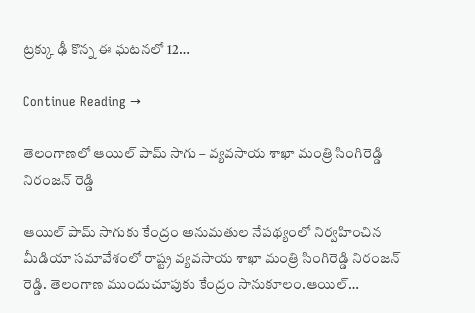ట్రక్కు ఢీ కొన్న ఈ ఘటనలో 12…

Continue Reading →

తెలంగాణలో ఆయిల్ పామ్ సాగు – వ్యవసాయ శాఖా మంత్రి సింగిరెడ్డి నిరంజన్ రెడ్డి

ఆయిల్ పామ్ సాగుకు కేంద్రం అనుమతుల నేపథ్యంలో నిర్వహించిన మీడియా సమావేశంలో రాష్ట్ర వ్యవసాయ శాఖా మంత్రి సింగిరెడ్డి నిరంజన్ రెడ్డి. తెలంగాణ ముందుచూపుకు కేంద్రం సానుకూలం.ఆయిల్…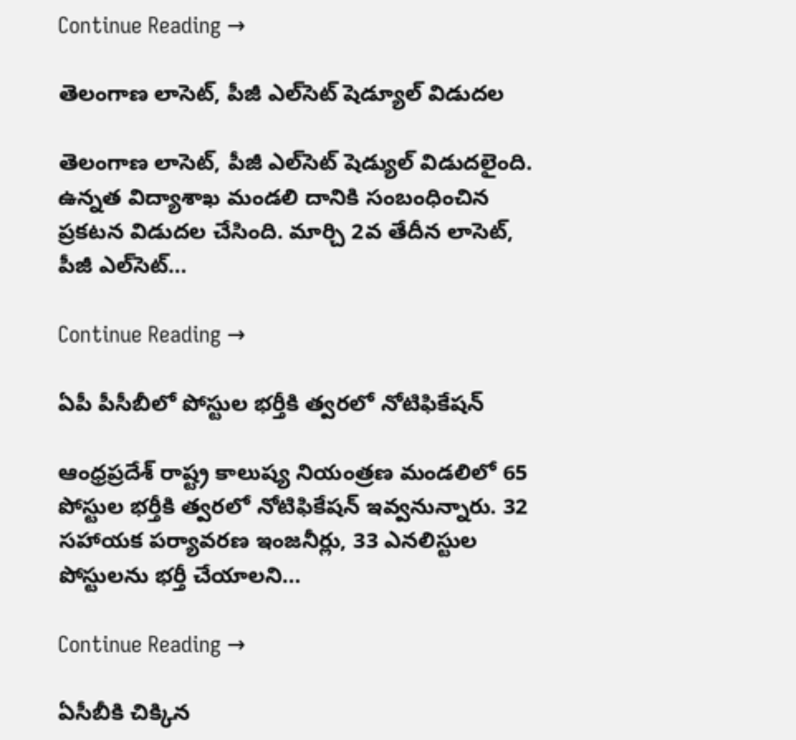Continue Reading →

తెలంగాణ లాసెట్‌, పీజీ ఎల్‌సెట్‌ షెడ్యూల్‌ విడుదల

తెలంగాణ లాసెట్‌, పీజీ ఎల్‌సెట్‌ షెడ్యుల్‌ విడుదలైంది. ఉన్నత విద్యాశాఖ మండలి దానికి సంబంధించిన ప్రకటన విడుదల చేసింది. మార్చి 2వ తేదీన లాసెట్‌, పీజీ ఎల్‌సెట్‌…

Continue Reading →

ఏపీ పీసీబీలో పోస్టుల భర్తీకి త్వరలో నోటిఫికేషన్

ఆంధ్రప్రదేశ్ రాష్ట్ర కాలుష్య నియంత్రణ మండలిలో 65 పోస్టుల భర్తీకి త్వరలో నోటిఫికేషన్ ఇవ్వనున్నారు. 32 సహాయక పర్యావరణ ఇంజనీర్లు, 33 ఎనలిస్టుల పోస్టులను భర్తీ చేయాలని…

Continue Reading →

ఏసీబీకి చిక్కిన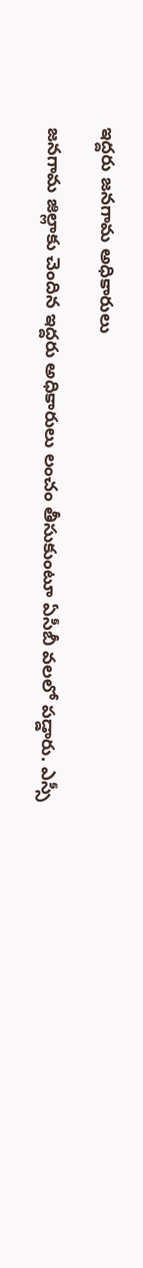ఇద్దరు జనగామ అధికారులు

జనగామ జిల్లాకు చెందిన ఇద్దరు అధికారులు లంచం తీసుకుంటూ ఏసీబీ వలలో పడ్డారు. ఎస్సీ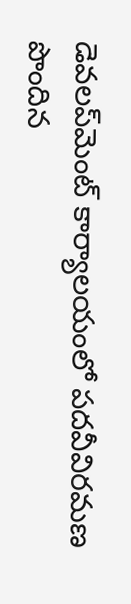డెవలప్‌మెంట్ కార్యాలయంలో పదవీవిరమణ పొందిన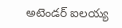అటెండర్ ఐలయ్య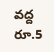వద్ద రూ.5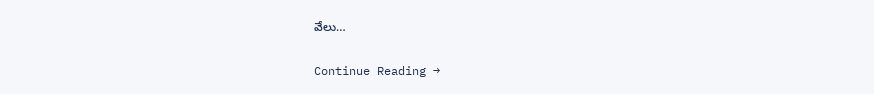వేలు…

Continue Reading →